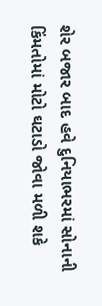શેર બજાર બાદ હવે દુનિયાભરમાં સોનાની કિંમતોમાં મોટો ઘટાડો જોવા મળી શકે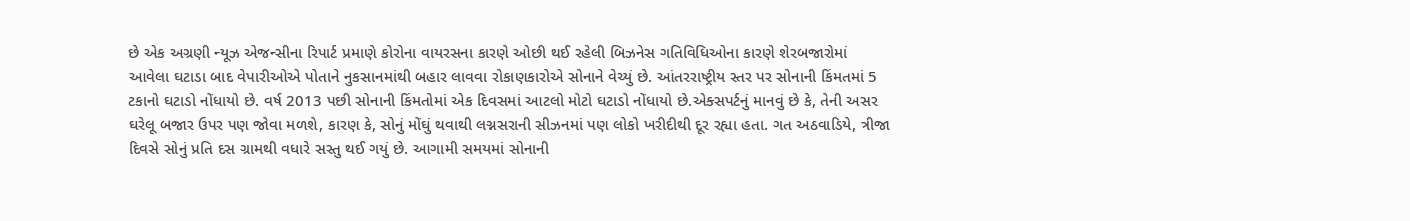છે એક અગ્રણી ન્યૂઝ એજન્સીના રિપાર્ટ પ્રમાણે કોરોના વાયરસના કારણે ઓછી થઈ રહેલી બિઝનેસ ગતિવિધિઓના કારણે શેરબજારોમાં આવેલા ઘટાડા બાદ વેપારીઓએ પોતાને નુકસાનમાંથી બહાર લાવવા રોકાણકારોએ સોનાને વેચ્યું છે. આંતરરાષ્ટ્રીય સ્તર પર સોનાની કિંમતમાં 5 ટકાનો ઘટાડો નોંધાયો છે. વર્ષ 2013 પછી સોનાની કિંમતોમાં એક દિવસમાં આટલો મોટો ઘટાડો નોંધાયો છે.એક્સપર્ટનું માનવું છે કે, તેની અસર ઘરેલૂ બજાર ઉપર પણ જોવા મળશે, કારણ કે, સોનું મોંઘું થવાથી લગ્નસરાની સીઝનમાં પણ લોકો ખરીદીથી દૂર રહ્યા હતા. ગત અઠવાડિયે, ત્રીજા દિવસે સોનું પ્રતિ દસ ગ્રામથી વધારે સસ્તુ થઈ ગયું છે. આગામી સમયમાં સોનાની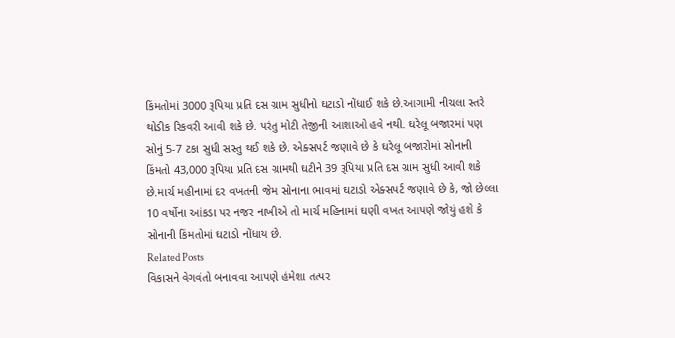કિંમતોમાં 3000 રૂપિયા પ્રતિ દસ ગ્રામ સુધીનો ઘટાડો નોંધાઈ શકે છે.આગામી નીચલા સ્તરે થોડીક રિકવરી આવી શકે છે. પરંતુ મોટી તેજીની આશાઓ હવે નથી. ઘરેલૂ બજારમાં પણ સોનું 5-7 ટકા સુધી સસ્તુ થઈ શકે છે. એક્સપર્ટ જણાવે છે કે ઘરેલૂ બજારોમાં સોનાની કિંમતો 43,000 રૂપિયા પ્રતિ દસ ગ્રામથી ઘટીને 39 રૂપિયા પ્રતિ દસ ગ્રામ સુધી આવી શકે છે.માર્ચ મહીનામાં દર વખતની જેમ સોનાના ભાવમાં ઘટાડો એક્સપર્ટ જણાવે છે કે, જો છેલ્લા 10 વર્ષોના આંકડા પર નજર નાખીએ તો માર્ચ મહિનામાં ઘણી વખત આપણે જોયું હશે કે સોનાની કિંમતોમાં ઘટાડો નોંધાય છે.
Related Posts
વિકાસને વેગવંતો બનાવવા આપણે હંમેશા તત્પર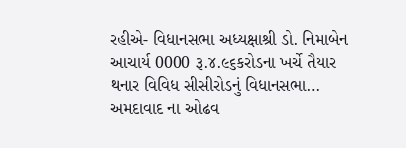રહીએ- વિધાનસભા અધ્યક્ષાશ્રી ડો. નિમાબેન આચાર્ય 0000 રૂ.૪.૯૬કરોડના ખર્ચે તૈયાર થનાર વિવિધ સીસીરોડનું વિધાનસભા…
અમદાવાદ ના ઓઢવ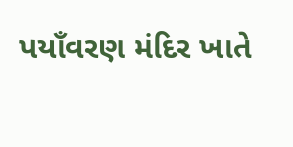પયાઁવરણ મંદિર ખાતે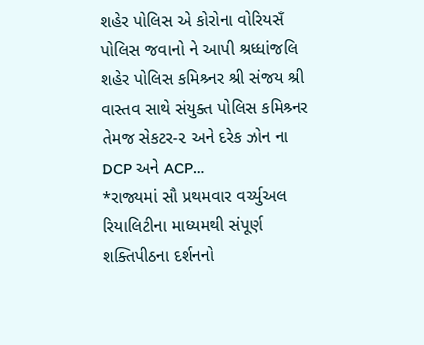શહેર પોલિસ એ કોરોના વોરિયસઁ પોલિસ જવાનો ને આપી શ્રધ્ધાંજલિ
શહેર પોલિસ કમિશ્ર્નર શ્રી સંજય શ્રી વાસ્તવ સાથે સંયુક્ત પોલિસ કમિશ્ર્નર તેમજ સેકટર-૨ અને દરેક ઝોન ના DCP અને ACP…
*રાજ્યમાં સૌ પ્રથમવાર વર્ચ્યુઅલ રિયાલિટીના માધ્યમથી સંપૂર્ણ શક્તિપીઠના દર્શનનો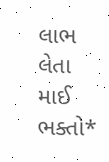લાભ લેતા માઈ ભક્તો*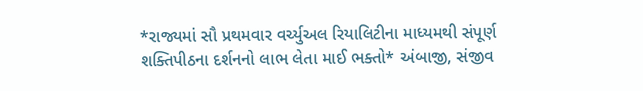*રાજ્યમાં સૌ પ્રથમવાર વર્ચ્યુઅલ રિયાલિટીના માધ્યમથી સંપૂર્ણ શક્તિપીઠના દર્શનનો લાભ લેતા માઈ ભક્તો* અંબાજી, સંજીવ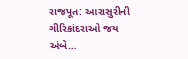રાજપૂત: આરાસુરીની ગીરિકાંદરાઓ જય અંબે…